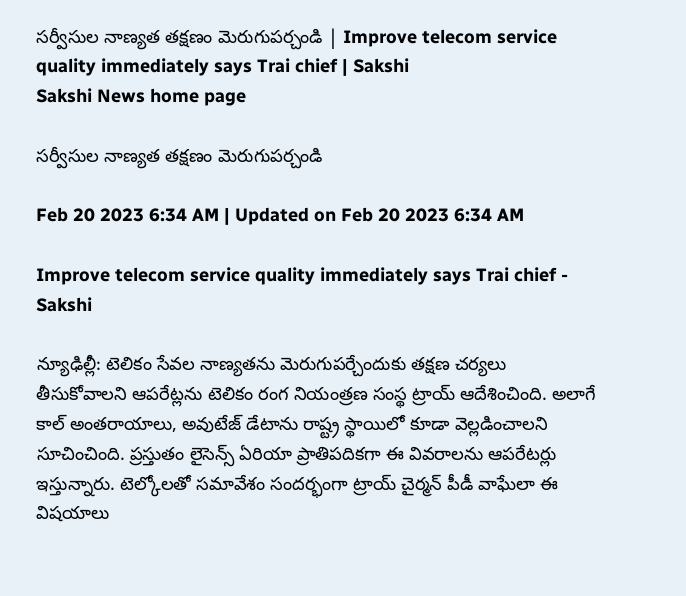సర్వీసుల నాణ్యత తక్షణం మెరుగుపర్చండి | Improve telecom service quality immediately says Trai chief | Sakshi
Sakshi News home page

సర్వీసుల నాణ్యత తక్షణం మెరుగుపర్చండి

Feb 20 2023 6:34 AM | Updated on Feb 20 2023 6:34 AM

Improve telecom service quality immediately says Trai chief - Sakshi

న్యూఢిల్లీ: టెలికం సేవల నాణ్యతను మెరుగుపర్చేందుకు తక్షణ చర్యలు తీసుకోవాలని ఆపరేట్లను టెలికం రంగ నియంత్రణ సంస్థ ట్రాయ్‌ ఆదేశించింది. అలాగే కాల్‌ అంతరాయాలు, అవుటేజ్‌ డేటాను రాష్ట్ర స్థాయిలో కూడా వెల్లడించాలని సూచించింది. ప్రస్తుతం లైసెన్స్‌ ఏరియా ప్రాతిపదికగా ఈ వివరాలను ఆపరేటర్లు ఇస్తున్నారు. టెల్కోలతో సమావేశం సందర్భంగా ట్రాయ్‌ చైర్మన్‌ పీడీ వాఘేలా ఈ విషయాలు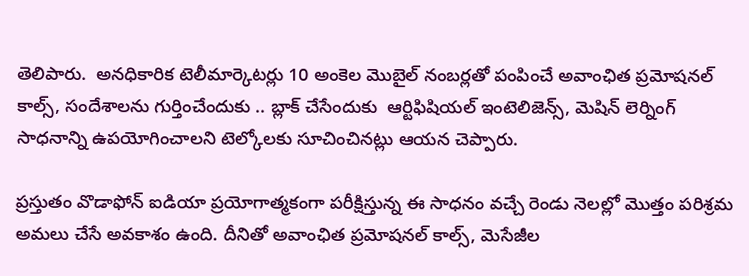తెలిపారు.  అనధికారిక టెలీమార్కెటర్లు 10 అంకెల మొబైల్‌ నంబర్లతో పంపించే అవాంఛిత ప్రమోషనల్‌ కాల్స్, సందేశాలను గుర్తించేందుకు .. బ్లాక్‌ చేసేందుకు  ఆర్టిఫిషియల్‌ ఇంటెలిజెన్స్, మెషిన్‌ లెర్నింగ్‌ సాధనాన్ని ఉపయోగించాలని టెల్కోలకు సూచించినట్లు ఆయన చెప్పారు.

ప్రస్తుతం వొడాఫోన్‌ ఐడియా ప్రయోగాత్మకంగా పరీక్షిస్తున్న ఈ సాధనం వచ్చే రెండు నెలల్లో మొత్తం పరిశ్రమ అమలు చేసే అవకాశం ఉంది. దీనితో అవాంఛిత ప్రమోషనల్‌ కాల్స్, మెసేజీల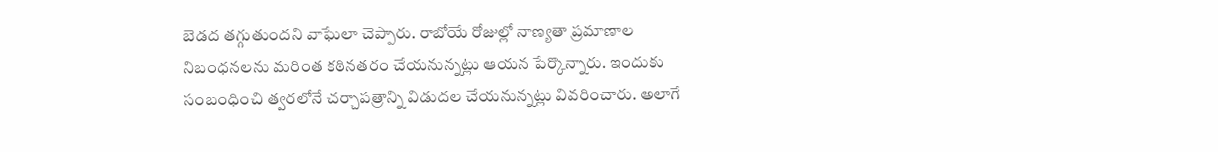బెడద తగ్గుతుందని వాఘేలా చెప్పారు. రాబోయే రోజుల్లో నాణ్యతా ప్రమాణాల నిబంధనలను మరింత కఠినతరం చేయనున్నట్లు ఆయన పేర్కొన్నారు. ఇందుకు సంబంధించి త్వరలోనే చర్చాపత్రాన్ని విడుదల చేయనున్నట్లు వివరించారు. అలాగే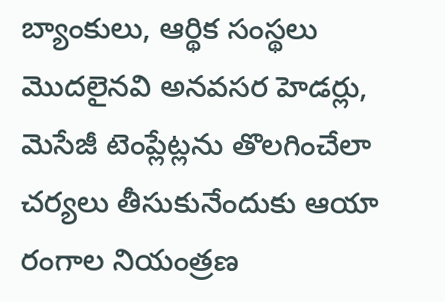బ్యాంకులు, ఆర్థిక సంస్థలు మొదలైనవి అనవసర హెడర్లు, మెసేజీ టెంప్లేట్లను తొలగించేలా చర్యలు తీసుకునేందుకు ఆయా రంగాల నియంత్రణ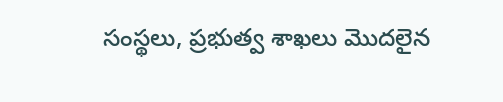సంస్థలు, ప్రభుత్వ శాఖలు మొదలైన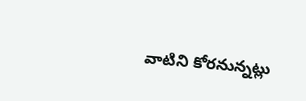వాటిని కోరనున్నట్లు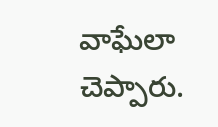వాఘేలా చెప్పారు.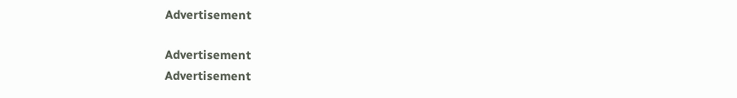Advertisement

Advertisement
Advertisement